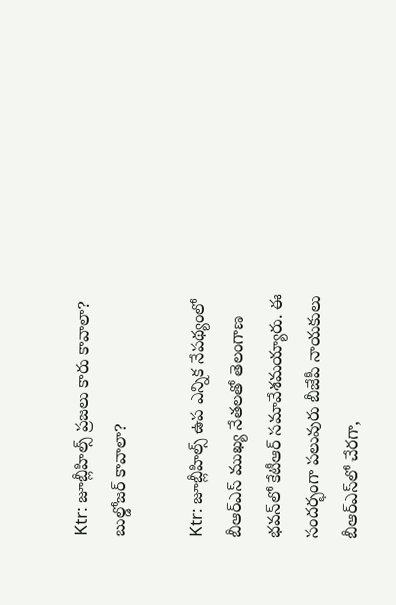Ktr: జూబ్లీహిల్స్ ప్రజలు కారు కావాలా? బుల్డోజర్ కావాలా?

Ktr: జూబ్లీహిల్స్ ఉప ఎన్నిక నేపథ్యంలో బీఆర్‌ఎస్‌ ముఖ్య నేతలతో తెలంగాణ భవన్‌లో కేటీఆర్ సమావేశమయ్యారు. ఈ సందర్భంగా పలువురు బీజేపీ నాయకులు బీఆర్‌ఎస్‌లో చేరగా,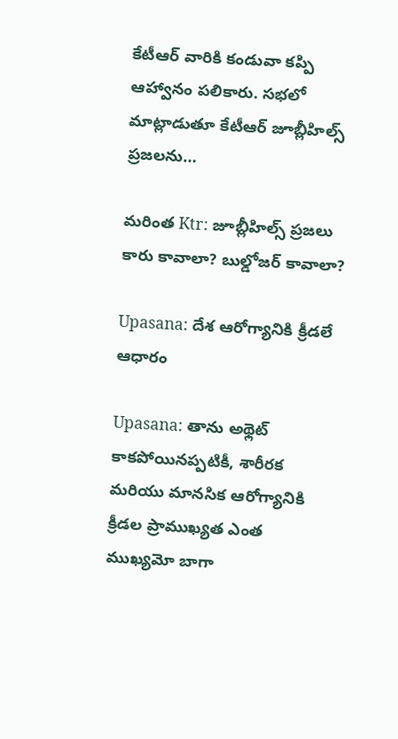కేటీఆర్ వారికి కండువా కప్పి ఆహ్వానం పలికారు. సభలో మాట్లాడుతూ కేటీఆర్ జూబ్లీహిల్స్ ప్రజలను…

మరింత Ktr: జూబ్లీహిల్స్ ప్రజలు కారు కావాలా? బుల్డోజర్ కావాలా?

Upasana: దేశ ఆరోగ్యానికి క్రీడలే ఆధారం

Upasana: తాను అథ్లెట్ కాకపోయినప్పటికీ, శారీరక మరియు మానసిక ఆరోగ్యానికి క్రీడల ప్రాముఖ్యత ఎంత ముఖ్యమో బాగా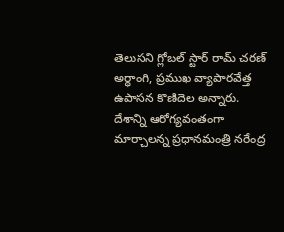తెలుసని గ్లోబల్ స్టార్ రామ్ చరణ్‌ అర్ధాంగి, ప్రముఖ వ్యాపారవేత్త ఉపాసన కొణిదెల అన్నారు. దేశాన్ని ఆరోగ్యవంతంగా మార్చాలన్న ప్రధానమంత్రి నరేంద్ర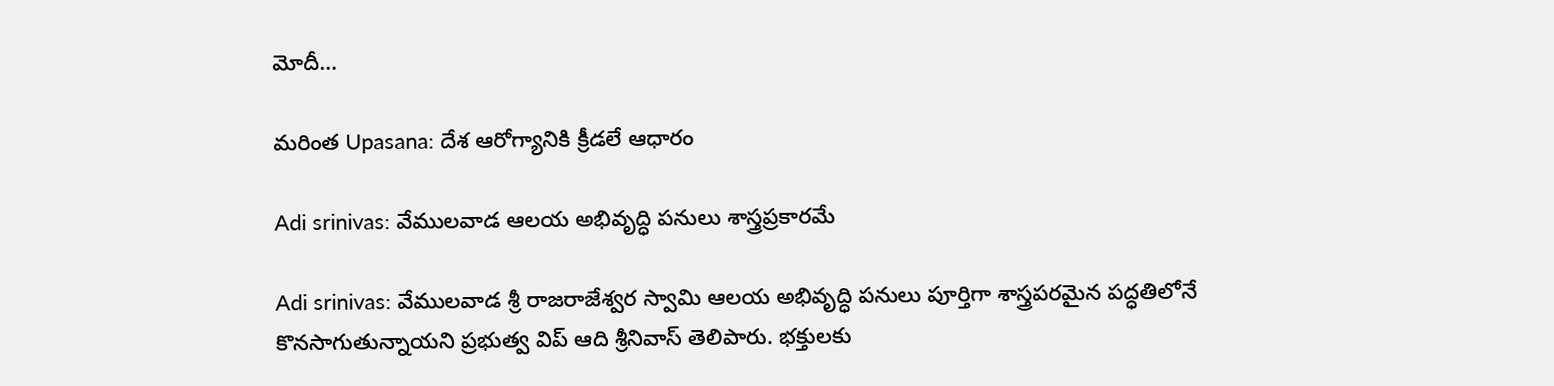మోదీ…

మరింత Upasana: దేశ ఆరోగ్యానికి క్రీడలే ఆధారం

Adi srinivas: వేములవాడ ఆలయ అభివృద్ధి పనులు శాస్త్రప్రకారమే

Adi srinivas: వేములవాడ శ్రీ రాజరాజేశ్వర స్వామి ఆలయ అభివృద్ధి పనులు పూర్తిగా శాస్త్రపరమైన పద్ధతిలోనే కొనసాగుతున్నాయని ప్రభుత్వ విప్‌ ఆది శ్రీనివాస్ తెలిపారు. భక్తులకు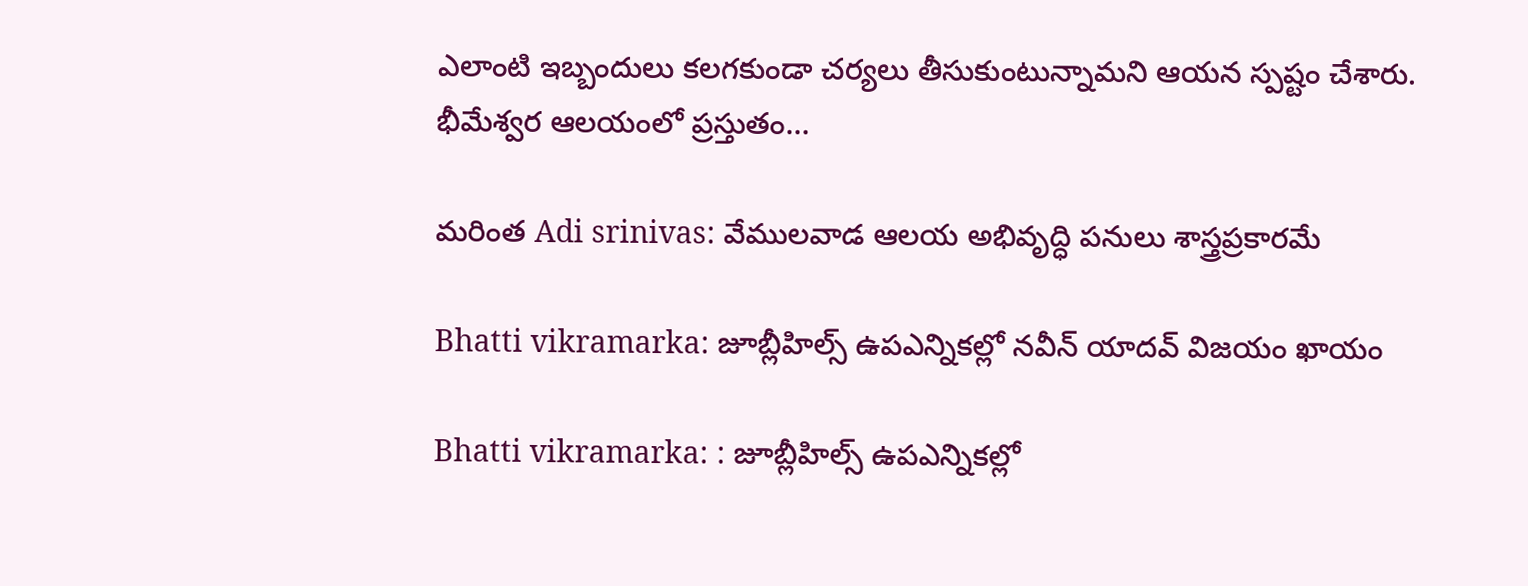ఎలాంటి ఇబ్బందులు కలగకుండా చర్యలు తీసుకుంటున్నామని ఆయన స్పష్టం చేశారు. భీమేశ్వర ఆలయంలో ప్రస్తుతం…

మరింత Adi srinivas: వేములవాడ ఆలయ అభివృద్ధి పనులు శాస్త్రప్రకారమే

Bhatti vikramarka: జూబ్లీహిల్స్ ఉపఎన్నికల్లో నవీన్ యాదవ్ విజయం ఖాయం

Bhatti vikramarka: : జూబ్లీహిల్స్ ఉపఎన్నికల్లో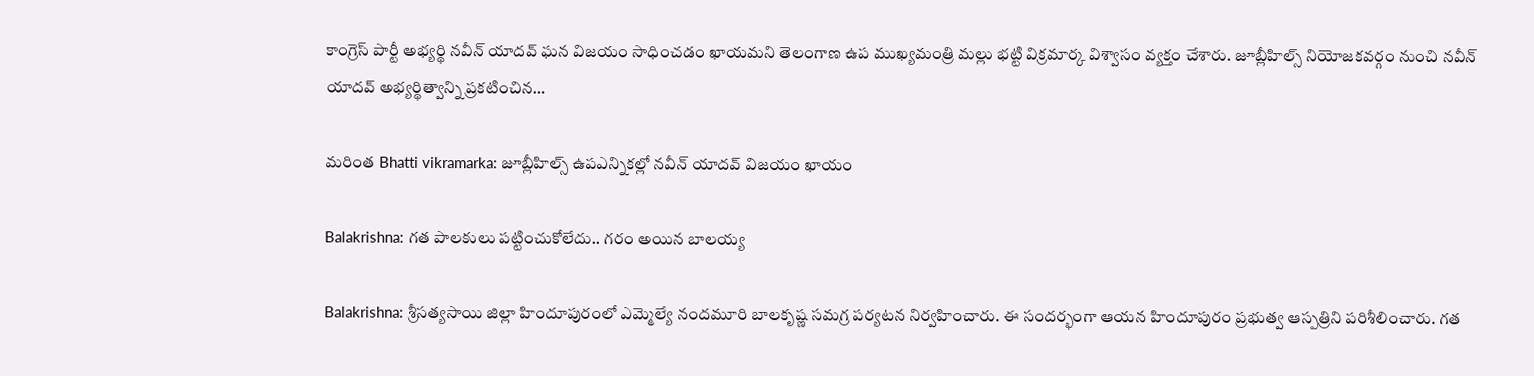కాంగ్రెస్ పార్టీ అభ్యర్థి నవీన్ యాదవ్ ఘన విజయం సాధించడం ఖాయమని తెలంగాణ ఉప ముఖ్యమంత్రి మల్లు భట్టి విక్రమార్క విశ్వాసం వ్యక్తం చేశారు. జూబ్లీహిల్స్ నియోజకవర్గం నుంచి నవీన్ యాదవ్ అభ్యర్థిత్వాన్ని ప్రకటించిన…

మరింత Bhatti vikramarka: జూబ్లీహిల్స్ ఉపఎన్నికల్లో నవీన్ యాదవ్ విజయం ఖాయం

Balakrishna: గత పాలకులు పట్టించుకోలేదు.. గరం అయిన బాలయ్య

Balakrishna: శ్రీసత్యసాయి జిల్లా హిందూపురంలో ఎమ్మెల్యే నందమూరి బాలకృష్ణ సమగ్ర పర్యటన నిర్వహించారు. ఈ సందర్భంగా ఆయన హిందూపురం ప్రభుత్వ ఆస్పత్రిని పరిశీలించారు. గత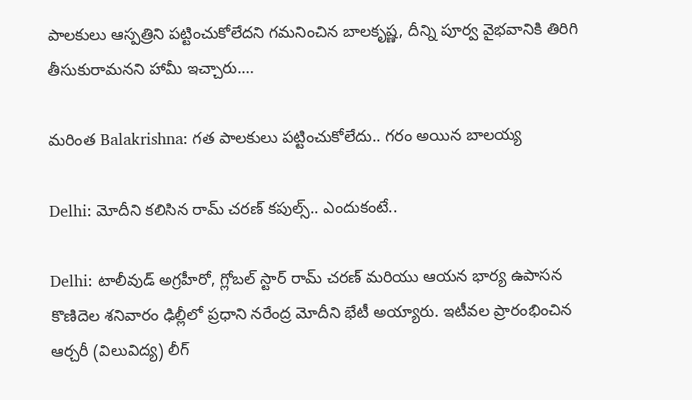పాలకులు ఆస్పత్రిని పట్టించుకోలేదని గమనించిన బాలకృష్ణ, దీన్ని పూర్వ వైభవానికి తిరిగి తీసుకురామనని హామీ ఇచ్చారు.…

మరింత Balakrishna: గత పాలకులు పట్టించుకోలేదు.. గరం అయిన బాలయ్య

Delhi: మోదీని కలిసిన రామ్ చరణ్ కపుల్స్.. ఎందుకంటే..

Delhi: టాలీవుడ్ అగ్రహీరో, గ్లోబల్ స్టార్ రామ్ చరణ్ మరియు ఆయన భార్య ఉపాసన కొణిదెల శనివారం ఢిల్లీలో ప్రధాని నరేంద్ర మోదీని భేటీ అయ్యారు. ఇటీవల ప్రారంభించిన ఆర్చరీ (విలువిద్య) లీగ్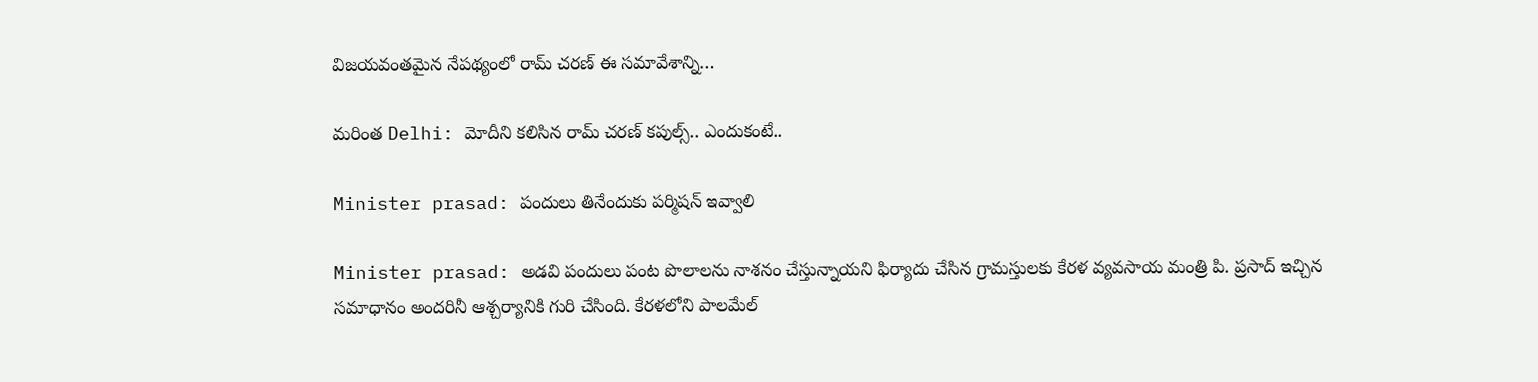విజయవంతమైన నేపథ్యంలో రామ్ చరణ్ ఈ సమావేశాన్ని…

మరింత Delhi: మోదీని కలిసిన రామ్ చరణ్ కపుల్స్.. ఎందుకంటే..

Minister prasad: పందులు తినేందుకు పర్మిషన్ ఇవ్వాలి

Minister prasad: అడవి పందులు పంట పొలాలను నాశనం చేస్తున్నాయని ఫిర్యాదు చేసిన గ్రామస్తులకు కేరళ వ్యవసాయ మంత్రి పి. ప్రసాద్ ఇచ్చిన సమాధానం అందరినీ ఆశ్చర్యానికి గురి చేసింది. కేరళలోని పాలమేల్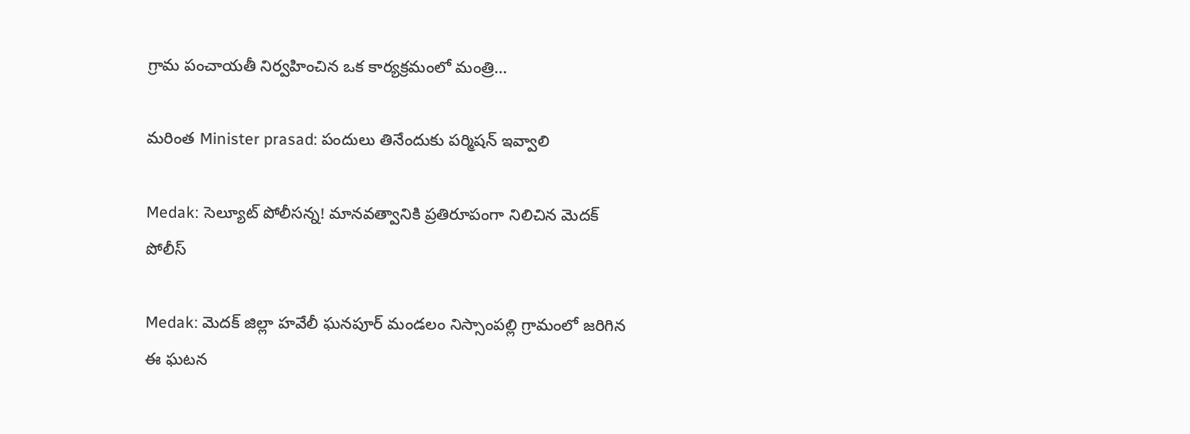గ్రామ పంచాయతీ నిర్వహించిన ఒక కార్యక్రమంలో మంత్రి…

మరింత Minister prasad: పందులు తినేందుకు పర్మిషన్ ఇవ్వాలి

Medak: సెల్యూట్ పోలీసన్న! మానవత్వానికి ప్రతిరూపంగా నిలిచిన మెదక్ పోలీస్

Medak: మెదక్ జిల్లా హవేలీ ఘనపూర్ మండలం నిస్సాంపల్లి గ్రామంలో జరిగిన ఈ ఘటన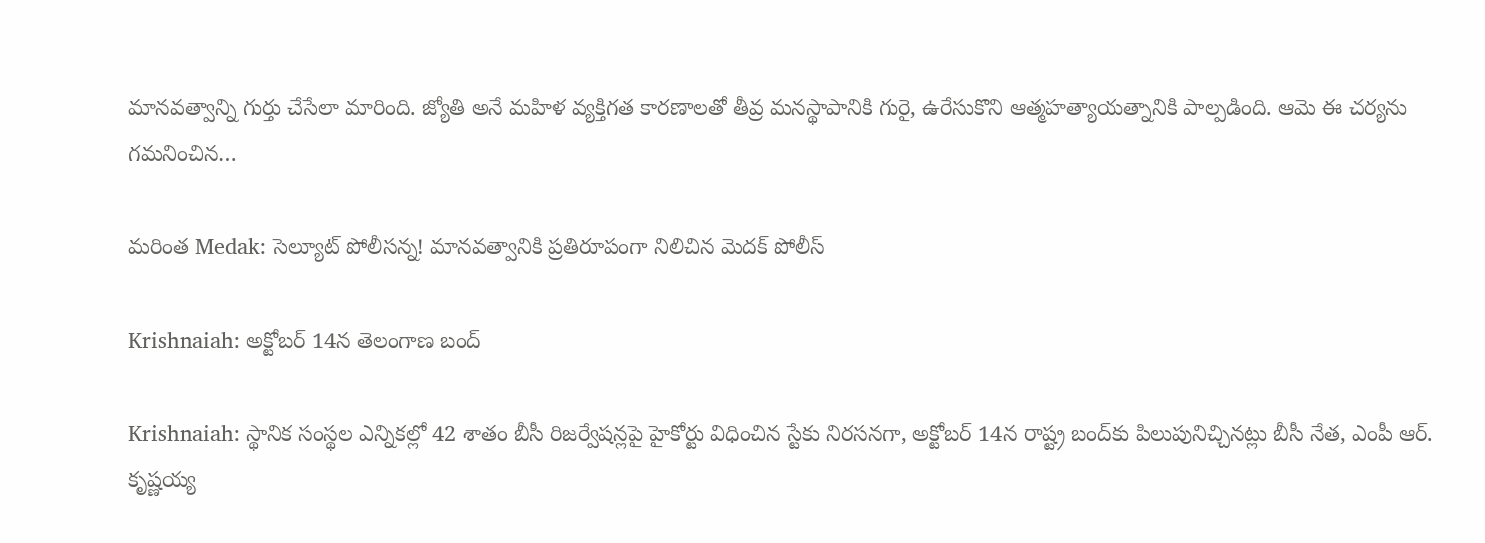మానవత్వాన్ని గుర్తు చేసేలా మారింది. జ్యోతి అనే మహిళ వ్యక్తిగత కారణాలతో తీవ్ర మనస్థాపానికి గురై, ఉరేసుకొని ఆత్మహత్యాయత్నానికి పాల్పడింది. ఆమె ఈ చర్యను గమనించిన…

మరింత Medak: సెల్యూట్ పోలీసన్న! మానవత్వానికి ప్రతిరూపంగా నిలిచిన మెదక్ పోలీస్

Krishnaiah: అక్టోబర్‌ 14న తెలంగాణ బంద్‌

Krishnaiah: స్థానిక సంస్థల ఎన్నికల్లో 42 శాతం బీసీ రిజర్వేషన్లపై హైకోర్టు విధించిన స్టేకు నిరసనగా, అక్టోబర్‌ 14న రాష్ట్ర బంద్‌కు పిలుపునిచ్చినట్లు బీసీ నేత, ఎంపీ ఆర్‌. కృష్ణయ్య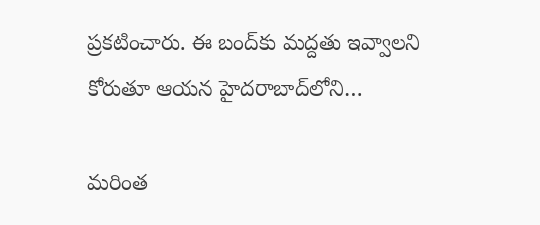ప్రకటించారు. ఈ బంద్‌కు మద్దతు ఇవ్వాలని కోరుతూ ఆయన హైదరాబాద్‌లోని…

మరింత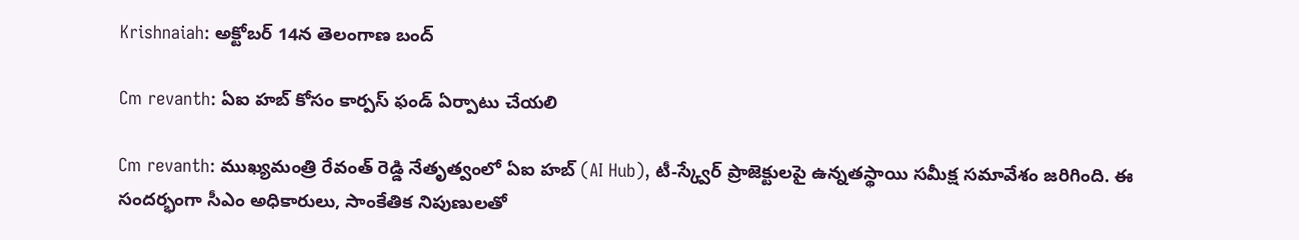Krishnaiah: అక్టోబర్‌ 14న తెలంగాణ బంద్‌

Cm revanth: ఏఐ హబ్‌ కోసం కార్పస్ ఫండ్‌ ఏర్పాటు చేయలి

Cm revanth: ముఖ్యమంత్రి రేవంత్ రెడ్డి నేతృత్వంలో ఏఐ హబ్‌ (AI Hub), టీ-స్క్వేర్‌ ప్రాజెక్టులపై ఉన్నతస్థాయి సమీక్ష సమావేశం జరిగింది. ఈ సందర్భంగా సీఎం అధికారులు, సాంకేతిక నిపుణులతో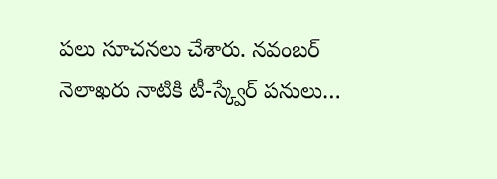పలు సూచనలు చేశారు. నవంబర్ నెలాఖరు నాటికి టీ-స్క్వేర్‌ పనులు…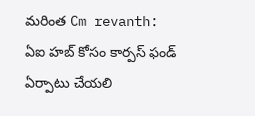మరింత Cm revanth: ఏఐ హబ్‌ కోసం కార్పస్ ఫండ్‌ ఏర్పాటు చేయలి